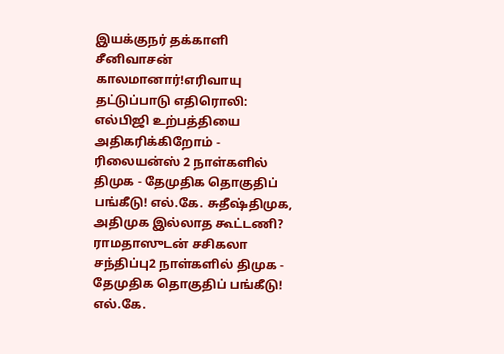இயக்குநர் தக்காளி சீனிவாசன் காலமானார்!எரிவாயு தட்டுப்பாடு எதிரொலி: எல்பிஜி உற்பத்தியை அதிகரிக்கிறோம் - ரிலையன்ஸ் 2 நாள்களில் திமுக - தேமுதிக தொகுதிப் பங்கீடு! எல்.கே. சுதீஷ்திமுக, அதிமுக இல்லாத கூட்டணி? ராமதாஸுடன் சசிகலா சந்திப்பு2 நாள்களில் திமுக - தேமுதிக தொகுதிப் பங்கீடு! எல்.கே.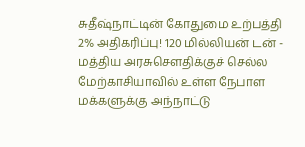சுதீஷ்நாட்டின் கோதுமை உற்பத்தி 2% அதிகரிப்பு! 120 மில்லியன் டன் - மத்திய அரசுசௌதிக்குச் செல்ல மேற்காசியாவில் உள்ள நேபாள மக்களுக்கு அந்நாட்டு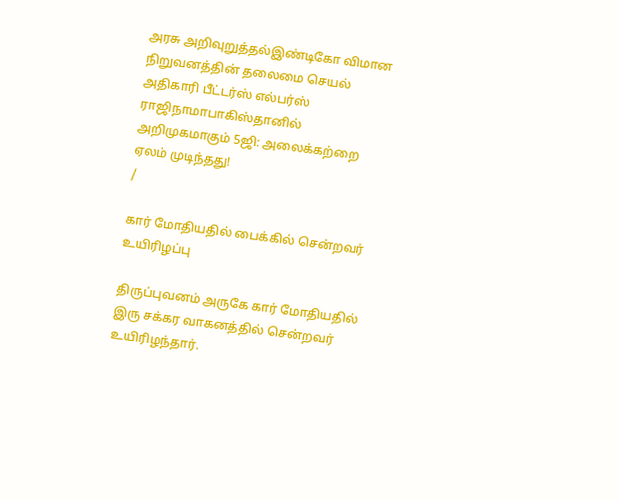அரசு அறிவுறுத்தல்இண்டிகோ விமான நிறுவனத்தின் தலைமை செயல் அதிகாரி பீட்டர்ஸ் எல்பர்ஸ் ராஜிநாமாபாகிஸ்தானில் அறிமுகமாகும் 5ஜி: அலைக்கற்றை ஏலம் முடிந்தது!
/

கார் மோதியதில் பைக்கில் சென்றவர் உயிரிழப்பு

திருப்புவனம் அருகே கார் மோதியதில் இரு சக்கர வாகனத்தில் சென்றவர் உயிரிழந்தார்.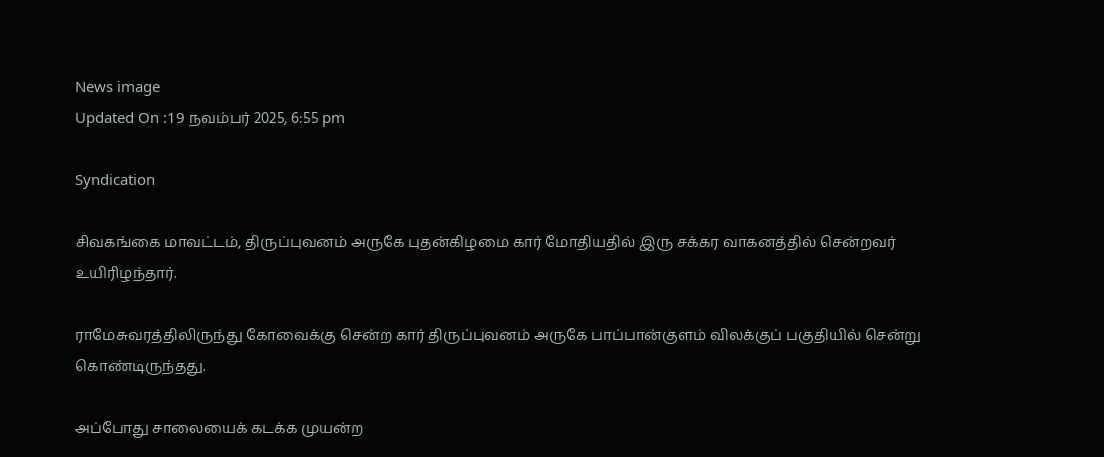News image
Updated On :19 நவம்பர் 2025, 6:55 pm

Syndication

சிவகங்கை மாவட்டம், திருப்புவனம் அருகே புதன்கிழமை கார் மோதியதில் இரு சக்கர வாகனத்தில் சென்றவர் உயிரிழந்தார்.

ராமேசுவரத்திலிருந்து கோவைக்கு சென்ற கார் திருப்புவனம் அருகே பாப்பான்குளம் விலக்குப் பகுதியில் சென்று கொண்டிருந்தது.

அப்போது சாலையைக் கடக்க முயன்ற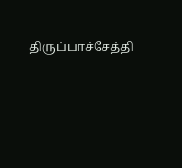திருப்பாச்சேத்தி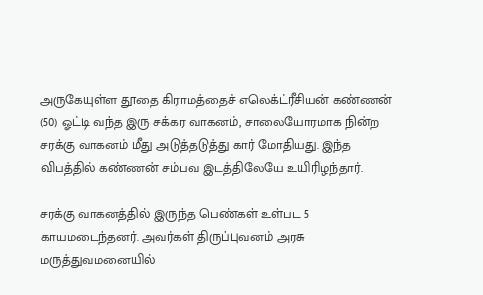அருகேயுள்ள தூதை கிராமத்தைச் எலெக்ட்ரீசியன் கண்ணன் (50) ஓட்டி வந்த இரு சக்கர வாகனம், சாலையோரமாக நின்ற சரக்கு வாகனம் மீது அடுத்தடுத்து கார் மோதியது. இந்த விபத்தில் கண்ணன் சம்பவ இடத்திலேயே உயிரிழந்தார்.

சரக்கு வாகனத்தில் இருந்த பெண்கள் உள்பட 5 காயமடைந்தனர். அவர்கள் திருப்புவனம் அரசு மருத்துவமனையில்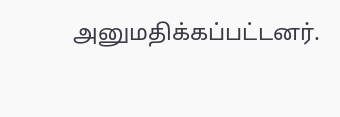அனுமதிக்கப்பட்டனர்.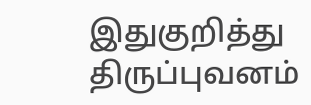இதுகுறித்து திருப்புவனம்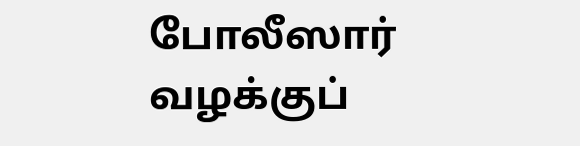போலீஸார் வழக்குப்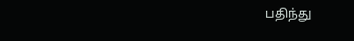பதிந்து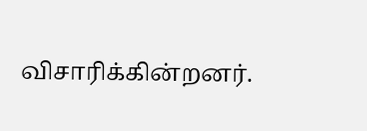விசாரிக்கின்றனர்.